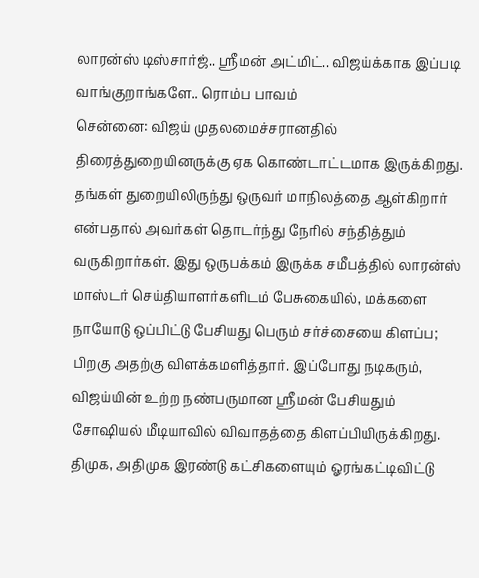லாரன்ஸ் டிஸ்சார்ஜ்.. ஸ்ரீமன் அட்மிட்.. விஜய்க்காக இப்படி வாங்குறாங்களே.. ரொம்ப பாவம்
சென்னை: விஜய் முதலமைச்சரானதில் திரைத்துறையினருக்கு ஏக கொண்டாட்டமாக இருக்கிறது. தங்கள் துறையிலிருந்து ஒருவர் மாநிலத்தை ஆள்கிறார் என்பதால் அவர்கள் தொடர்ந்து நேரில் சந்தித்தும் வருகிறார்கள். இது ஒருபக்கம் இருக்க சமீபத்தில் லாரன்ஸ் மாஸ்டர் செய்தியாளர்களிடம் பேசுகையில், மக்களை நாயோடு ஒப்பிட்டு பேசியது பெரும் சர்ச்சையை கிளப்ப; பிறகு அதற்கு விளக்கமளித்தார். இப்போது நடிகரும், விஜய்யின் உற்ற நண்பருமான ஸ்ரீமன் பேசியதும் சோஷியல் மீடியாவில் விவாதத்தை கிளப்பியிருக்கிறது.
திமுக, அதிமுக இரண்டு கட்சிகளையும் ஓரங்கட்டிவிட்டு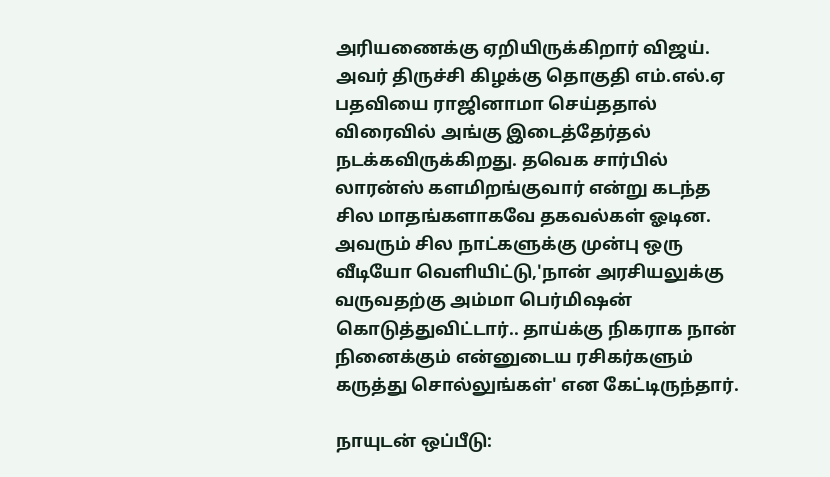அரியணைக்கு ஏறியிருக்கிறார் விஜய். அவர் திருச்சி கிழக்கு தொகுதி எம்.எல்.ஏ பதவியை ராஜினாமா செய்ததால் விரைவில் அங்கு இடைத்தேர்தல் நடக்கவிருக்கிறது. தவெக சார்பில் லாரன்ஸ் களமிறங்குவார் என்று கடந்த சில மாதங்களாகவே தகவல்கள் ஓடின. அவரும் சில நாட்களுக்கு முன்பு ஒரு வீடியோ வெளியிட்டு,'நான் அரசியலுக்கு வருவதற்கு அம்மா பெர்மிஷன் கொடுத்துவிட்டார்.. தாய்க்கு நிகராக நான் நினைக்கும் என்னுடைய ரசிகர்களும் கருத்து சொல்லுங்கள்' என கேட்டிருந்தார்.

நாயுடன் ஒப்பீடு: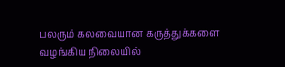பலரும் கலவையான கருத்துக்களை வழங்கிய நிலையில்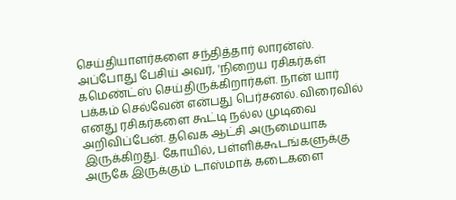செய்தியாளர்களை சந்தித்தார் லாரன்ஸ். அப்போது பேசிய் அவர், 'நிறைய ரசிகர்கள் கமெண்ட்ஸ் செய்திருக்கிறார்கள். நான் யார் பக்கம் செல்வேன் என்பது பெர்சனல். விரைவில் எனது ரசிகர்களை கூட்டி நல்ல முடிவை அறிவிப்பேன். தவெக ஆட்சி அருமையாக இருக்கிறது. கோயில், பள்ளிக்கூடங்களுக்கு அருகே இருக்கும் டாஸ்மாக் கடைகளை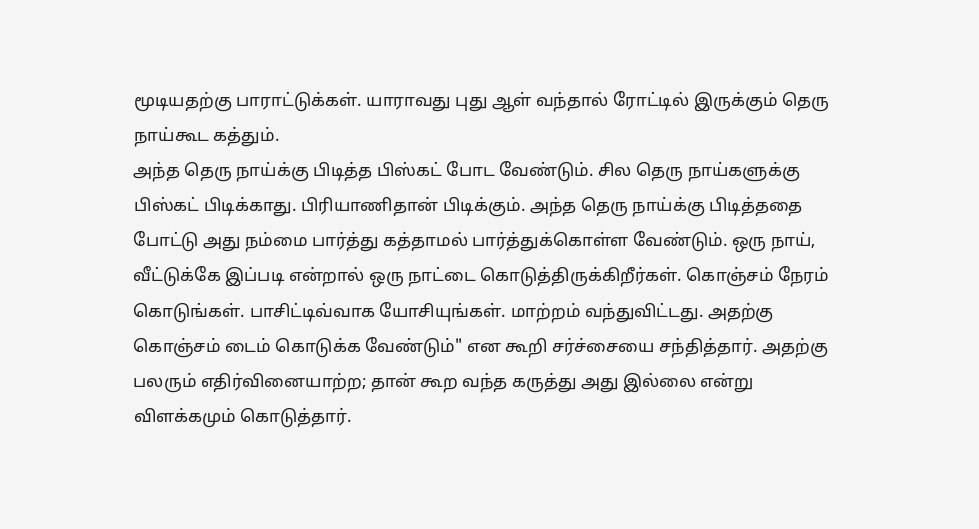மூடியதற்கு பாராட்டுக்கள். யாராவது புது ஆள் வந்தால் ரோட்டில் இருக்கும் தெரு நாய்கூட கத்தும்.
அந்த தெரு நாய்க்கு பிடித்த பிஸ்கட் போட வேண்டும். சில தெரு நாய்களுக்கு பிஸ்கட் பிடிக்காது. பிரியாணிதான் பிடிக்கும். அந்த தெரு நாய்க்கு பிடித்ததை போட்டு அது நம்மை பார்த்து கத்தாமல் பார்த்துக்கொள்ள வேண்டும். ஒரு நாய், வீட்டுக்கே இப்படி என்றால் ஒரு நாட்டை கொடுத்திருக்கிறீர்கள். கொஞ்சம் நேரம் கொடுங்கள். பாசிட்டிவ்வாக யோசியுங்கள். மாற்றம் வந்துவிட்டது. அதற்கு கொஞ்சம் டைம் கொடுக்க வேண்டும்" என கூறி சர்ச்சையை சந்தித்தார். அதற்கு பலரும் எதிர்வினையாற்ற; தான் கூற வந்த கருத்து அது இல்லை என்று விளக்கமும் கொடுத்தார்.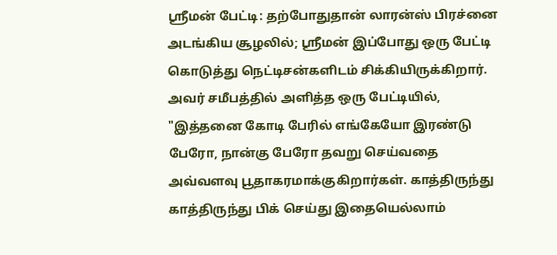ஸ்ரீமன் பேட்டி: தற்போதுதான் லாரன்ஸ் பிரச்னை அடங்கிய சூழலில்; ஸ்ரீமன் இப்போது ஒரு பேட்டி கொடுத்து நெட்டிசன்களிடம் சிக்கியிருக்கிறார். அவர் சமீபத்தில் அளித்த ஒரு பேட்டியில், "இத்தனை கோடி பேரில் எங்கேயோ இரண்டு பேரோ, நான்கு பேரோ தவறு செய்வதை அவ்வளவு பூதாகரமாக்குகிறார்கள். காத்திருந்து காத்திருந்து பிக் செய்து இதையெல்லாம்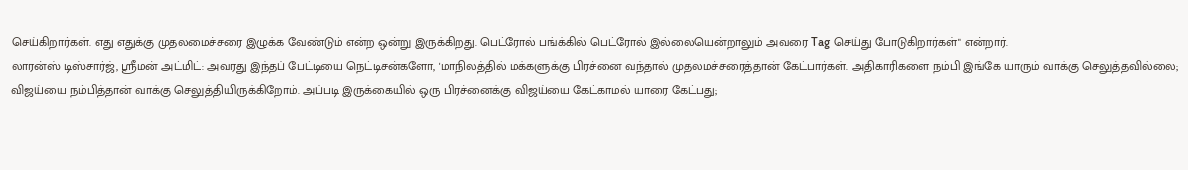செய்கிறார்கள். எது எதுக்கு முதலமைச்சரை இழுக்க வேண்டும் என்ற ஒன்று இருக்கிறது. பெட்ரோல் பங்க்கில் பெட்ரோல் இல்லையென்றாலும் அவரை Tag செய்து போடுகிறார்கள்" என்றார்.
லாரன்ஸ் டிஸ்சார்ஜ், ஸ்ரீமன் அட்மிட்: அவரது இந்தப் பேட்டியை நெட்டிசன்களோ, 'மாநிலத்தில் மக்களுக்கு பிரச்னை வந்தால் முதலமச்சரைத்தான் கேட்பார்கள். அதிகாரிகளை நம்பி இங்கே யாரும் வாக்கு செலுத்தவில்லை; விஜய்யை நம்பித்தான் வாக்கு செலுத்தியிருக்கிறோம். அப்படி இருக்கையில் ஒரு பிரச்னைக்கு விஜய்யை கேட்காமல் யாரை கேட்பது;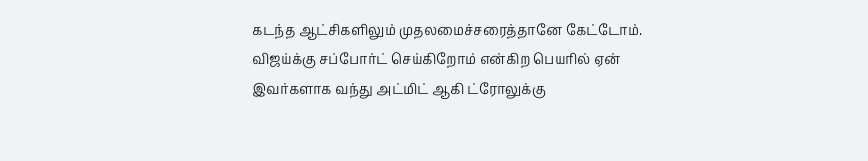கடந்த ஆட்சிகளிலும் முதலமைச்சரைத்தானே கேட்டோம். விஜய்க்கு சப்போர்ட் செய்கிறோம் என்கிற பெயரில் ஏன் இவர்களாக வந்து அட்மிட் ஆகி ட்ரோலுக்கு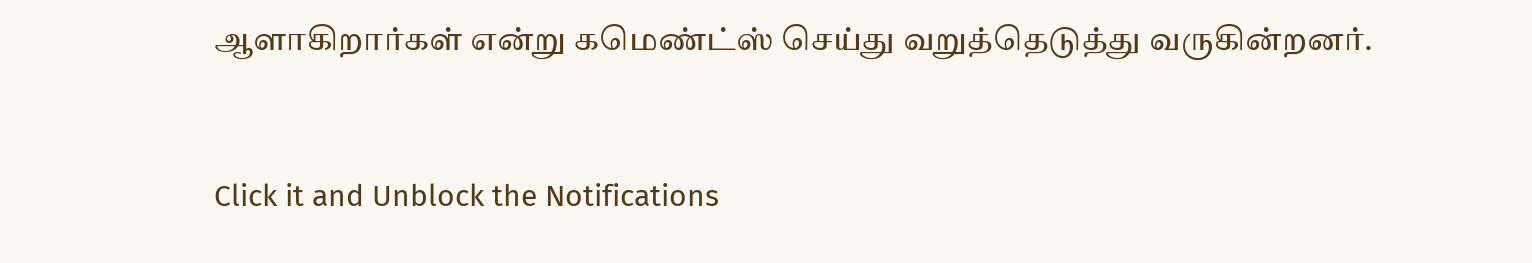ஆளாகிறார்கள் என்று கமெண்ட்ஸ் செய்து வறுத்தெடுத்து வருகின்றனர்.


Click it and Unblock the Notifications